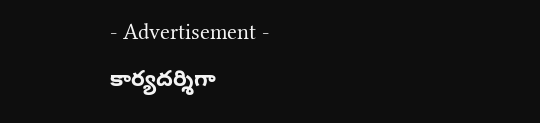- Advertisement -
కార్యదర్శిగా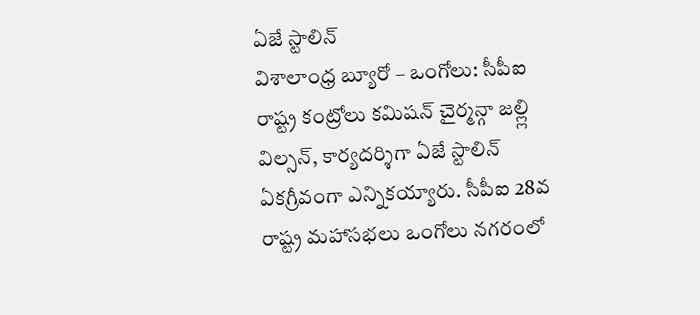ఏజే స్టాలిన్
విశాలాంధ్ర బ్యూరో – ఒంగోలు: సీపీఐ రాష్ట్ర కంట్రోలు కమిషన్ చైర్మన్గా జల్ల్లి విల్సన్, కార్యదర్శిగా ఏజే స్టాలిన్ ఏకగ్రీవంగా ఎన్నికయ్యారు. సీపీఐ 28వ రాష్ట్ర మహాసభలు ఒంగోలు నగరంలో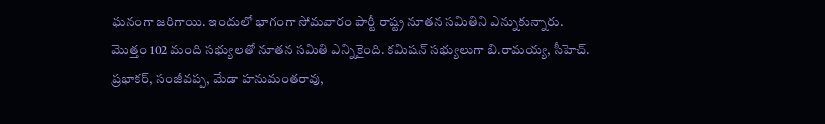ఘనంగా జరిగాయి. ఇందులో భాగంగా సోమవారం పార్టీ రాష్ట్ర నూతన సమితిని ఎన్నుకున్నారు. మొత్తం 102 మంది సభ్యులతో నూతన సమితి ఎన్నికైంది. కమిషన్ సభ్యులుగా బి.రామయ్య, సీహెచ్. ప్రభాకర్, సంజీవప్ప, మేడా హనుమంతరావు,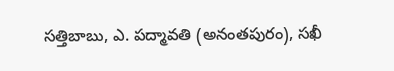సత్తిబాబు, ఎ. పద్మావతి (అనంతపురం), సఖీ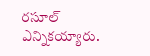రసూల్ ఎన్నికయ్యారు.